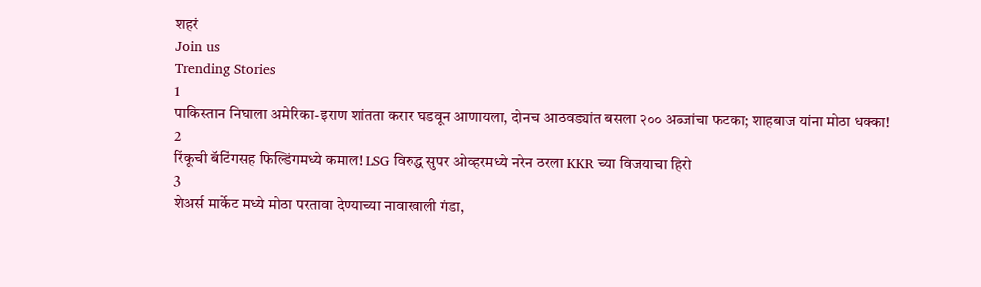शहरं
Join us
Trending Stories
1
पाकिस्तान निघाला अमेरिका-इराण शांतता करार घडवून आणायला, दोनच आठवड्यांत बसला २०० अब्जांचा फटका; शाहबाज यांना मोठा धक्का!
2
रिंकूची बॅटिंगसह फिल्डिंगमध्ये कमाल! LSG विरुद्ध सुपर ओव्हरमध्ये नरेन ठरला KKR च्या विजयाचा हिरो
3
शेअर्स मार्केट मध्ये मोठा परतावा देण्याच्या नावाखाली गंडा,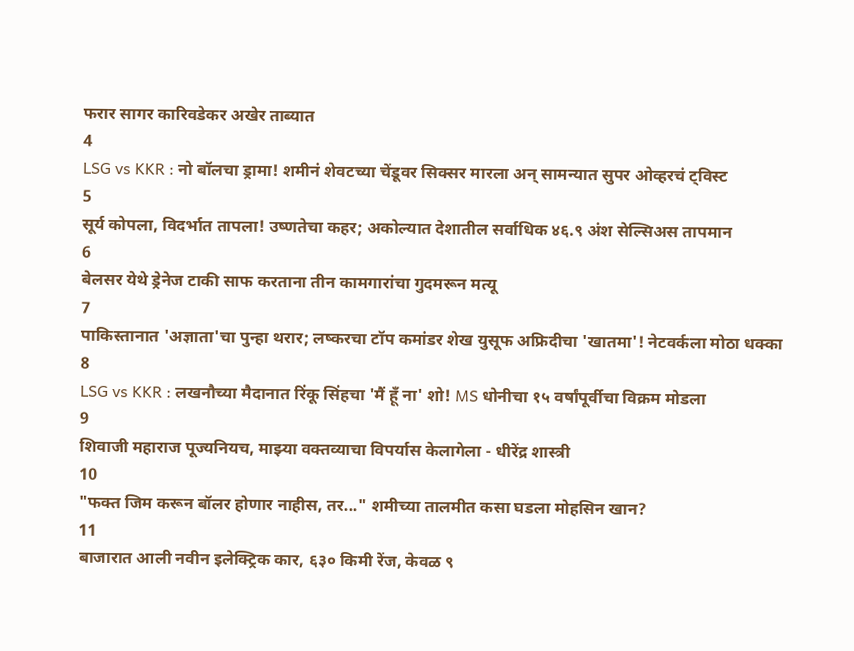फरार सागर कारिवडेकर अखेर ताब्यात
4
LSG vs KKR : नो बॉलचा ड्रामा! शमीनं शेवटच्या चेंडूवर सिक्सर मारला अन् सामन्यात सुपर ओव्हरचं ट्विस्ट
5
सूर्य कोपला, विदर्भात तापला! उष्णतेचा कहर; अकोल्यात देशातील सर्वाधिक ४६.९ अंश सेल्सिअस तापमान
6
बेलसर येथे ड्रेनेज टाकी साफ करताना तीन कामगारांचा गुदमरून मत्यू
7
पाकिस्तानात 'अज्ञाता'चा पुन्हा थरार; लष्करचा टॉप कमांडर शेख युसूफ अफ्रिदीचा 'खातमा'! नेटवर्कला मोठा धक्का
8
LSG vs KKR : लखनौच्या मैदानात रिंकू सिंहचा 'मैं हूँ ना' शो! MS धोनीचा १५ वर्षांपूर्वीचा विक्रम मोडला
9
शिवाजी महाराज पूज्यनियच, माझ्या वक्तव्याचा विपर्यास केलागेला - धीरेंद्र शास्त्री
10
"फक्त जिम करून बॉलर होणार नाहीस, तर..." शमीच्या तालमीत कसा घडला मोहसिन खान?
11
बाजारात आली नवीन इलेक्ट्रिक कार, ६३० किमी रेंज, केवळ ९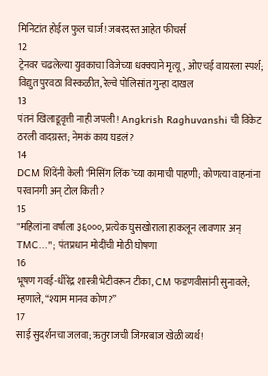मिनिटांत होईल फुल चार्ज! जबरदस्त आहेत फीचर्स
12
ट्रेनवर चढलेल्या युवकाचा विजेच्या धक्क्याने मृत्यू, ओएचई वायरला स्पर्श; विद्युत पुरवठा विस्कळीत, रेल्वे पोलिसांत गुन्हा दाखल
13
पंतनं खिलाडूवृत्ती नाही जपली! Angkrish Raghuvanshi ची विकेट ठरली वादग्रस्त; नेमकं काय घडलं?
14
DCM शिंदेंनी केली ‘मिसिंग लिंक’च्या कामाची पाहणी; कोणत्या वाहनांना परवानगी अन् टोल किती?
15
"महिलांना वर्षाला ३६०००, प्रत्येक घुसखोराला हाकलून लावणार अन् TMC..."; पंतप्रधान मोदींची मोठी घोषणा
16
भूषण गवई-धीरेंद्र शास्त्री भेटीवरून टीका, CM फडणवीसांनी सुनावले; म्हणाले, “श्याम मानव कोण?”
17
साई सुदर्शनचा जलवा; ऋतुराजची जिगरबाज खेळी व्यर्थ!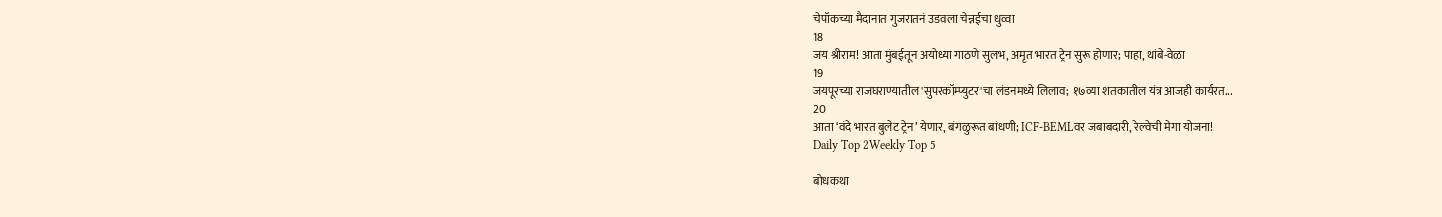चेपॉकच्या मैदानात गुजरातनं उडवला चेन्नईचा धुव्वा
18
जय श्रीराम! आता मुंबईतून अयोध्या गाठणे सुलभ, अमृत भारत ट्रेन सुरू होणार; पाहा, थांबे-वेळा
19
जयपूरच्या राजघराण्यातील 'सुपरकॉम्प्युटर'चा लंडनमध्ये लिलाव; १७व्या शतकातील यंत्र आजही कार्यरत...
20
आता ‘वंदे भारत बुलेट ट्रेन’ येणार, बंगळुरूत बांधणी; ICF-BEMLवर जबाबदारी, रेल्वेची मेगा योजना!
Daily Top 2Weekly Top 5

बोधकथा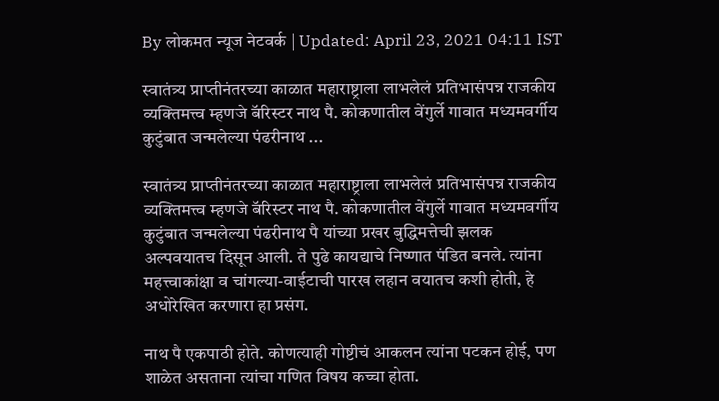By लोकमत न्यूज नेटवर्क | Updated: April 23, 2021 04:11 IST

स्वातंत्र्य प्राप्तीनंतरच्या काळात महाराष्ट्राला लाभलेलं प्रतिभासंपन्न राजकीय व्यक्तिमत्त्व म्हणजे बॅरिस्टर नाथ पै. कोकणातील वेंगुर्ले गावात मध्यमवर्गीय कुटुंबात जन्मलेल्या पंढरीनाथ ...

स्वातंत्र्य प्राप्तीनंतरच्या काळात महाराष्ट्राला लाभलेलं प्रतिभासंपन्न राजकीय व्यक्तिमत्त्व म्हणजे बॅरिस्टर नाथ पै. कोकणातील वेंगुर्ले गावात मध्यमवर्गीय कुटुंबात जन्मलेल्या पंढरीनाथ पै यांच्या प्रखर बुद्धिमत्तेची झलक अल्पवयातच दिसून आली. ते पुढे कायद्याचे निष्णात पंडित बनले. त्यांना महत्त्वाकांक्षा व चांगल्या-वाईटाची पारख लहान वयातच कशी होती, हे अधोरेखित करणारा हा प्रसंग.

नाथ पै एकपाठी होते. कोणत्याही गोष्टीचं आकलन त्यांना पटकन होई, पण शाळेत असताना त्यांचा गणित विषय कच्चा होता.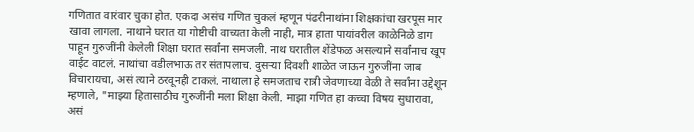गणितात वारंवार चुका होत. एकदा असंच गणित चुकलं म्हणून पंढरीनाथांना शिक्षकांचा खरपूस मार खावा लागला. नाथाने घरात या गोष्टीची वाच्यता केली नाही, मात्र हाता पायांवरील काळेनिळे डाग पाहून गुरुजींनी केलेली शिक्षा घरात सर्वांना समजली. नाथ घरातील शेंडेफळ असल्याने सर्वांनाच खूप वाईट वाटलं. नाथांचा वडीलभाऊ तर संतापलाच. दुसऱ्या दिवशी शाळेत जाऊन गुरुजींना जाब विचारायचा, असं त्याने ठरवूनही टाकलं. नाथाला हे समजताच रात्री जेवणाच्या वेळी ते सर्वांना उद्देशून म्हणाले, "माझ्या हितासाठीच गुरुजींनी मला शिक्षा केली. माझा गणित हा कच्चा विषय सुधारावा, असं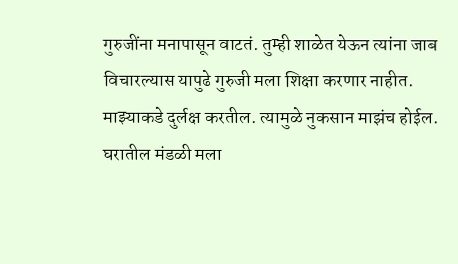गुरुजींना मनापासून वाटतं. तुम्ही शाळेत येऊन त्यांना जाब विचारल्यास यापुढे गुरुजी मला शिक्षा करणार नाहीत. माझ्याकडे दुर्लक्ष करतील. त्यामुळे नुकसान माझंच होईल. घरातील मंडळी मला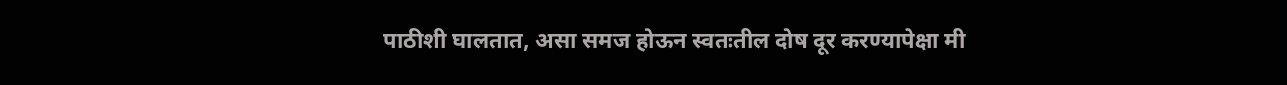पाठीशी घालतात, असा समज होऊन स्वतःतील दोष दूर करण्यापेक्षा मी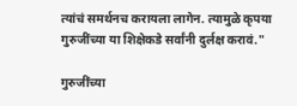त्यांचं समर्थनच करायला लागेन. त्यामुळे कृपया गुरुजींच्या या शिक्षेकडे सर्वांनी दुर्लक्ष करावं."

गुरुजींच्या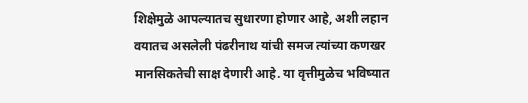शिक्षेमुळे आपल्यातच सुधारणा होणार आहे, अशी लहान वयातच असलेली पंढरीनाथ यांची समज त्यांच्या कणखर मानसिकतेची साक्ष देणारी आहे. या वृत्तीमुळेच भविष्यात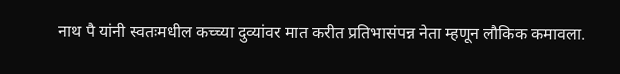नाथ पै यांनी स्वतःमधील कच्च्या दुव्यांवर मात करीत प्रतिभासंपन्न नेता म्हणून लौकिक कमावला.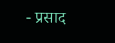- प्रसाद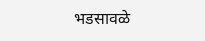भडसावळे